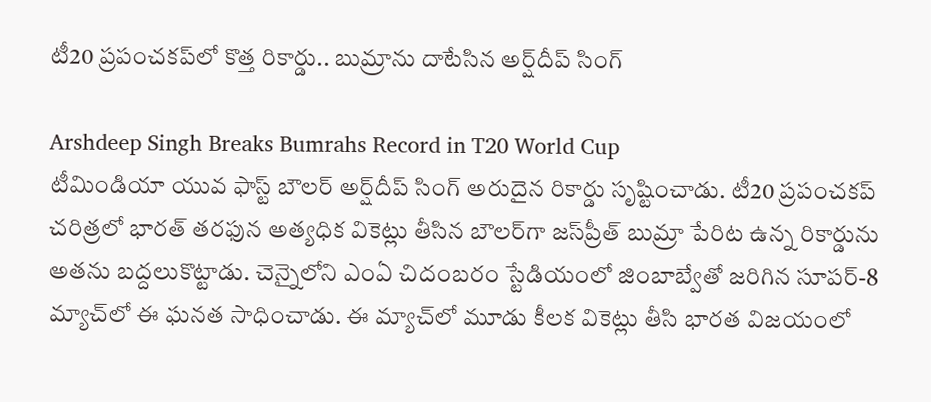టీ20 ప్రపంచకప్‌లో కొత్త రికార్డు.. బుమ్రాను దాటేసిన అర్ష్‌దీప్ సింగ్

Arshdeep Singh Breaks Bumrahs Record in T20 World Cup
టీమిండియా యువ ఫాస్ట్ బౌలర్ అర్ష్‌దీప్ సింగ్ అరుదైన రికార్డు సృష్టించాడు. టీ20 ప్రపంచకప్ చరిత్రలో భారత్ తరఫున అత్యధిక వికెట్లు తీసిన బౌలర్‌గా జస్‌ప్రీత్ బుమ్రా పేరిట ఉన్న రికార్డును అతను బద్దలుకొట్టాడు. చెన్నైలోని ఎంఏ చిదంబరం స్టేడియంలో జింబాబ్వేతో జరిగిన సూపర్-8 మ్యాచ్‌లో ఈ ఘనత సాధించాడు. ఈ మ్యాచ్‌లో మూడు కీలక వికెట్లు తీసి భారత విజయంలో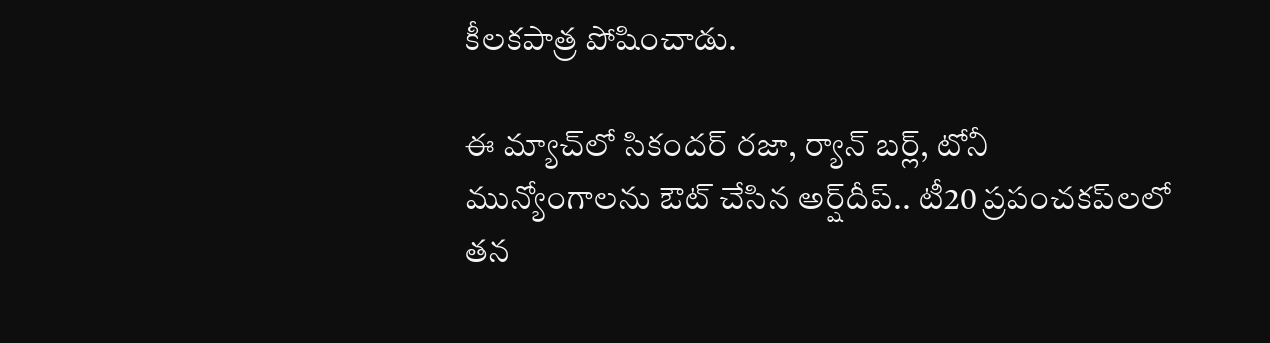కీలకపాత్ర పోషించాడు.

ఈ మ్యాచ్‌లో సికందర్ రజా, ర్యాన్ బర్ల్, టోనీ మున్యోంగాలను ఔట్ చేసిన అర్ష్‌దీప్.. టీ20 ప్రపంచకప్‌లలో తన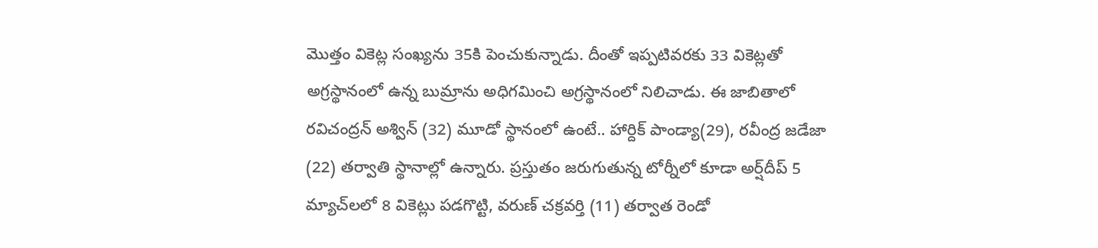మొత్తం వికెట్ల సంఖ్యను 35కి పెంచుకున్నాడు. దీంతో ఇప్పటివరకు 33 వికెట్లతో అగ్రస్థానంలో ఉన్న బుమ్రాను అధిగమించి అగ్రస్థానంలో నిలిచాడు. ఈ జాబితాలో రవిచంద్రన్ అశ్విన్ (32) మూడో స్థానంలో ఉంటే.. హార్దిక్ పాండ్యా(29), ర‌వీంద్ర జ‌డేజా (22) త‌ర్వాతి స్థానాల్లో ఉన్నారు. ప్రస్తుతం జరుగుతున్న టోర్నీలో కూడా అర్ష్‌దీప్ 5 మ్యాచ్‌లలో 8 వికెట్లు పడగొట్టి, వరుణ్ చక్రవర్తి (11) తర్వాత రెండో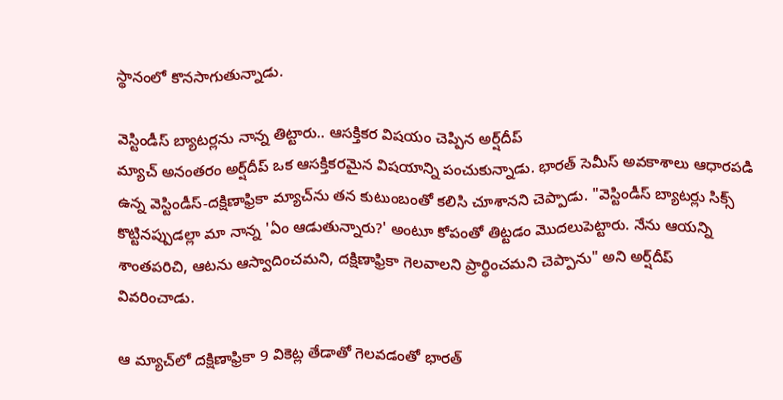స్థానంలో కొన‌సాగుతున్నాడు.

వెస్టిండీస్ బ్యాటర్లను నాన్న తిట్టారు.. ఆసక్తికర విషయం చెప్పిన అర్ష్‌దీప్
మ్యాచ్ అనంతరం అర్ష్‌దీప్ ఒక ఆసక్తికరమైన విషయాన్ని పంచుకున్నాడు. భారత్ సెమీస్ అవకాశాలు ఆధారపడి ఉన్న వెస్టిండీస్-దక్షిణాఫ్రికా మ్యాచ్‌ను తన కుటుంబంతో కలిసి చూశానని చెప్పాడు. "వెస్టిండీస్ బ్యాటర్లు సిక్స్ కొట్టినప్పుడల్లా మా నాన్న 'ఏం ఆడుతున్నారు?' అంటూ కోపంతో తిట్టడం మొదలుపెట్టారు. నేను ఆయన్ని శాంతపరిచి, ఆటను ఆస్వాదించమని, దక్షిణాఫ్రికా గెలవాలని ప్రార్థించమని చెప్పాను" అని అర్ష్‌దీప్ వివరించాడు.

ఆ మ్యాచ్‌లో దక్షిణాఫ్రికా 9 వికెట్ల తేడాతో గెలవడంతో భారత్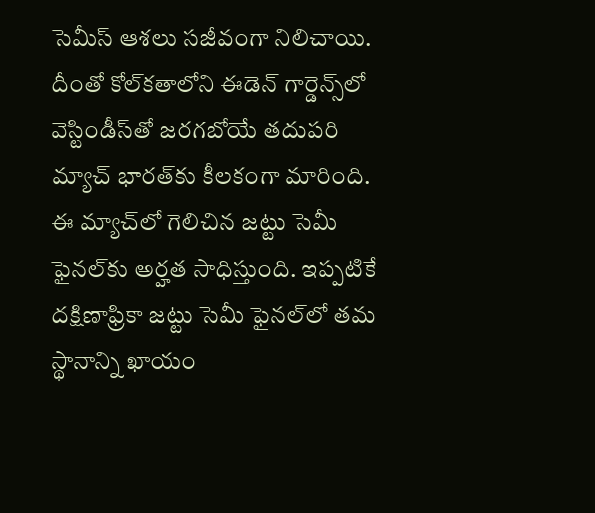సెమీస్ ఆశలు సజీవంగా నిలిచాయి. దీంతో కోల్‌కతాలోని ఈడెన్ గార్డెన్స్‌లో వెస్టిండీస్‌తో జరగబోయే తదుపరి మ్యాచ్ భారత్‌కు కీల‌కంగా మారింది. ఈ మ్యాచ్‌లో గెలిచిన జట్టు సెమీ ఫైనల్‌కు అర్హత సాధిస్తుంది. ఇప్పటికే దక్షిణాఫ్రికా జట్టు సెమీ ఫైనల్‌లో తమ స్థానాన్ని ఖాయం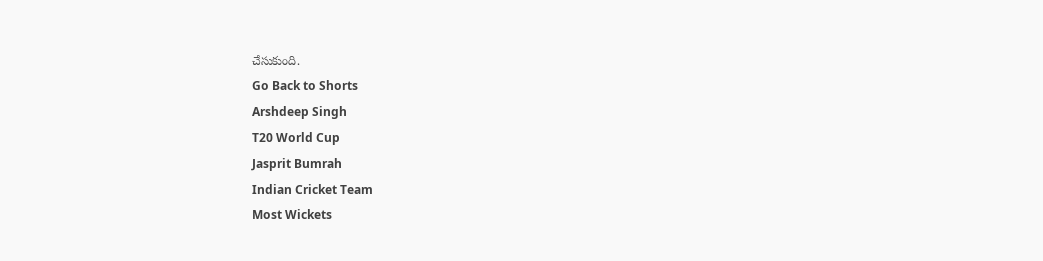చేసుకుంది.
Go Back to Shorts
Arshdeep Singh
T20 World Cup
Jasprit Bumrah
Indian Cricket Team
Most Wickets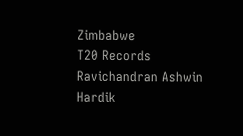Zimbabwe
T20 Records
Ravichandran Ashwin
Hardik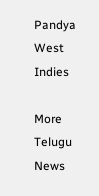Pandya
West Indies

More Telugu News